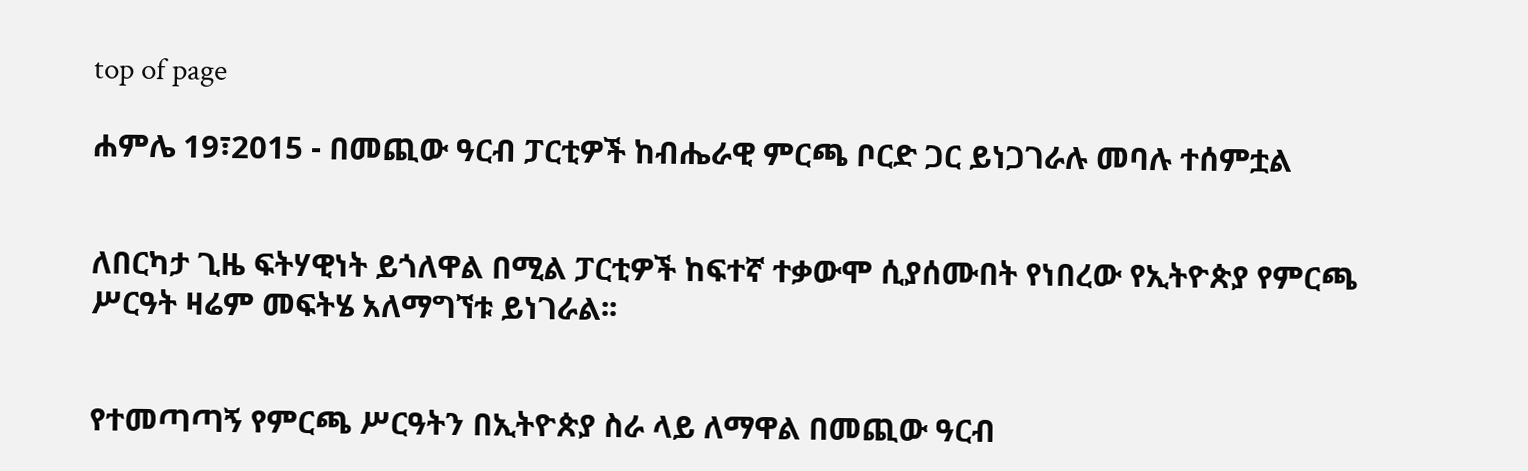top of page

ሐምሌ 19፣2015 - በመጪው ዓርብ ፓርቲዎች ከብሔራዊ ምርጫ ቦርድ ጋር ይነጋገራሉ መባሉ ተሰምቷል


ለበርካታ ጊዜ ፍትሃዊነት ይጎለዋል በሚል ፓርቲዎች ከፍተኛ ተቃውሞ ሲያሰሙበት የነበረው የኢትዮጵያ የምርጫ ሥርዓት ዛሬም መፍትሄ አለማግኘቱ ይነገራል፡፡


የተመጣጣኝ የምርጫ ሥርዓትን በኢትዮጵያ ስራ ላይ ለማዋል በመጪው ዓርብ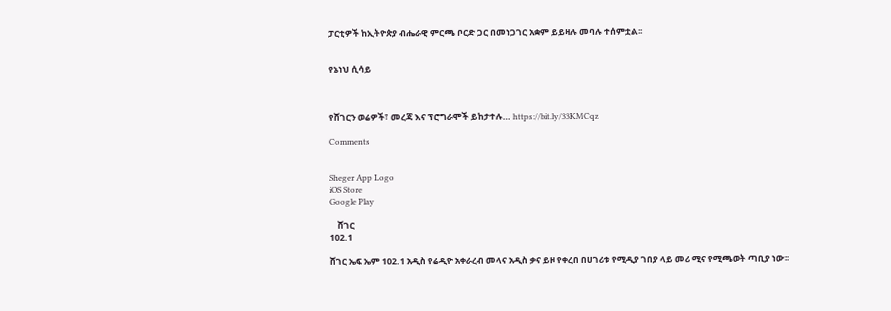ፓርቲዎች ከኢትዮጵያ ብሔራዊ ምርጫ ቦርድ ጋር በመነጋገር አቋም ይይዛሉ መባሉ ተሰምቷል፡፡


የኔነህ ሲሳይ



የሸገርን ወሬዎች፣ መረጃ እና ፕሮግራሞች ይከታተሉ… https://bit.ly/33KMCqz

Comments


Sheger App Logo
iOS Store
Google Play

    ሸገር
102.1

ሸገር ኤፍ ኤም 102.1 አዲስ የሬዲዮ አቀራረብ መላና አዲስ ቃና ይዞ የቀረበ በሀገሪቱ የሚዲያ ገበያ ላይ መሪ ሚና የሚጫወት ጣቢያ ነው፡፡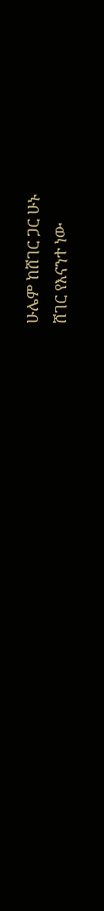ሁሌም ከሸገር ጋር ሁኑ
ሸገር የእናንተ ነው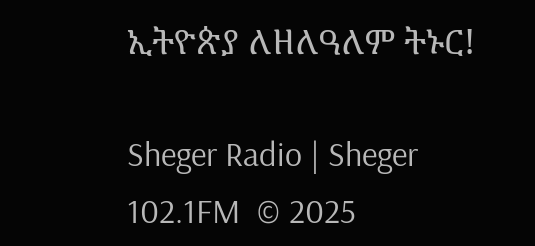ኢትዮጵያ ለዘለዓለም ትኑር!

Sheger Radio | Sheger 102.1FM  © 2025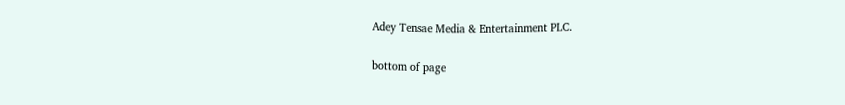Adey Tensae Media & Entertainment PLC.

bottom of page